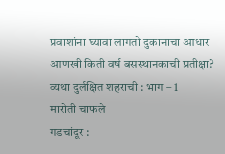प्रवाशांना घ्यावा लागतो दुकानाचा आधार
आणखी किती वर्ष बसस्थानकाची प्रतीक्षा?
व्यथा दुर्लक्षित शहराची : भाग – 1
मारोती चाफले
गडचांदूर :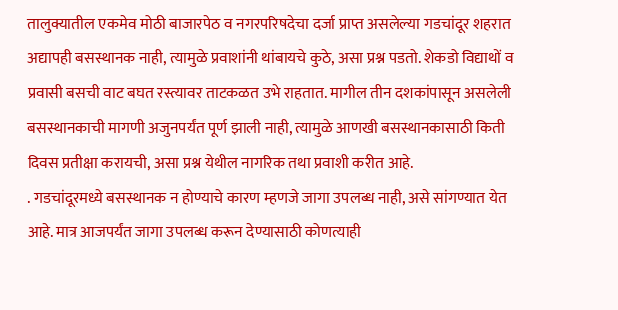तालुक्यातील एकमेव मोठी बाजारपेठ व नगरपरिषदेचा दर्जा प्राप्त असलेल्या गडचांदूर शहरात अद्यापही बसस्थानक नाही, त्यामुळे प्रवाशांनी थांबायचे कुठे, असा प्रश्न पडतो. शेकडो विद्याथों व प्रवासी बसची वाट बघत रस्त्यावर ताटकळत उभे राहतात. मागील तीन दशकांपासून असलेली बसस्थानकाची मागणी अजुनपर्यंत पूर्ण झाली नाही, त्यामुळे आणखी बसस्थानकासाठी किती दिवस प्रतीक्षा करायची, असा प्रश्न येथील नागरिक तथा प्रवाशी करीत आहे.
. गडचांदूरमध्ये बसस्थानक न होण्याचे कारण म्हणजे जागा उपलब्ध नाही, असे सांगण्यात येत आहे. मात्र आजपर्यंत जागा उपलब्ध करून देण्यासाठी कोणत्याही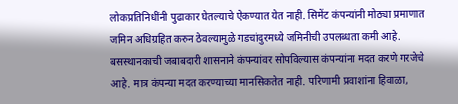लोकप्रतिनिधींनी पुढाकार घेतल्याचे ऐकण्यात येत नाही. सिमेंट कंपन्यांनी मोठ्या प्रमाणात जमिन अधिग्रहित करुन ठेवल्यामुळे गडचांदुरमध्ये जमिनीची उपलब्धता कमी आहे. बसस्थानकाची जबाबदारी शासनाने कंपन्यांवर सोपविल्यास कंपन्यांना मदत करणे गरजेचे आहे. मात्र कंपन्या मदत करण्याच्या मानसिकतेत नाही. परिणामी प्रवाशांना हिवाळा,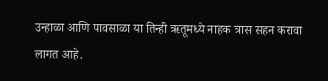उन्हाळा आणि पावसाळा या तिन्ही ऋतूमध्ये नाहक त्रास सहन करावा लागत आहे.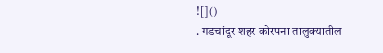![]()
. गडचांदूर शहर कोरपना तालुक्यातील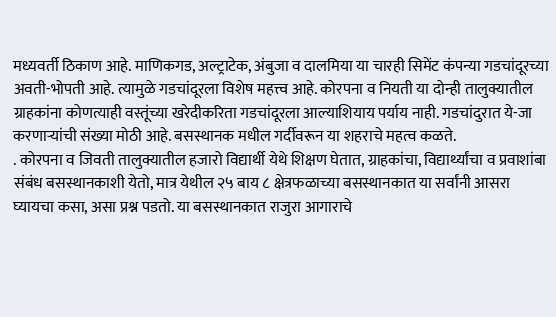मध्यवर्ती ठिकाण आहे. माणिकगड, अल्ट्राटेक, अंबुजा व दालमिया या चारही सिमेंट कंपन्या गडचांदूरच्या अवती-भोपती आहे. त्यामुळे गडचांदूरला विशेष महत्त्व आहे. कोरपना व नियती या दोन्ही तालुक्यातील ग्राहकांना कोणत्याही वस्तूंच्या खरेदीकरिता गडचांदूरला आल्याशियाय पर्याय नाही. गडचांदुरात ये-जा करणाऱ्यांची संख्या मोठी आहे. बसस्थानक मधील गर्दीवरून या शहराचे महत्व कळते.
. कोरपना व जिवती तालुक्यातील हजारो विद्यार्थी येथे शिक्षण घेतात, ग्राहकांचा, विद्यार्थ्यांचा व प्रवाशांबा संबंध बसस्थानकाशी येतो, मात्र येथील २५ बाय ८ क्षेत्रफळाच्या बसस्थानकात या सर्वांनी आसरा घ्यायचा कसा, असा प्रश्न पडतो. या बसस्थानकात राजुरा आगाराचे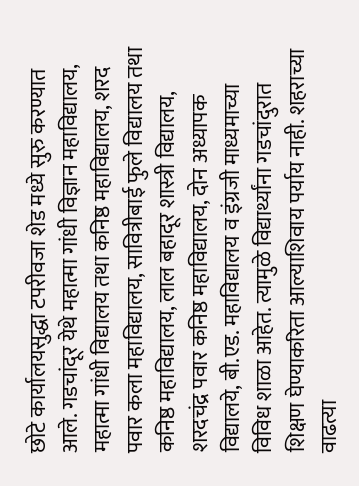छोटे कार्यालयसुद्धा टपरीवजा शेड मध्ये सुरु करण्यात आले. गडचांदूर येथे महात्मा गांधी विज्ञान महाविद्यालय, महात्मा गांधी विद्यालय तथा कनिष्ठ महाविद्यालय, शरद पवार कला महाविद्यालय, सावित्रीबाई फुले विद्यालय तथा कनिष्ठ महाविद्यालय, लाल बहादूर शास्त्री विद्यालय, शरदचंद्र पवार कनिष्ठ महाविद्यालय, दोन अध्यापक विद्यालये, बी.एड. महाविद्यालय व इंग्रजी माध्यमाच्या विविध शाळा आहेत. त्यामुळे विद्यार्थ्यांना गडचांदुरात शिक्षण घेण्याकरिता आल्याशिवाय पर्याय नाही. शहराच्या वाढत्या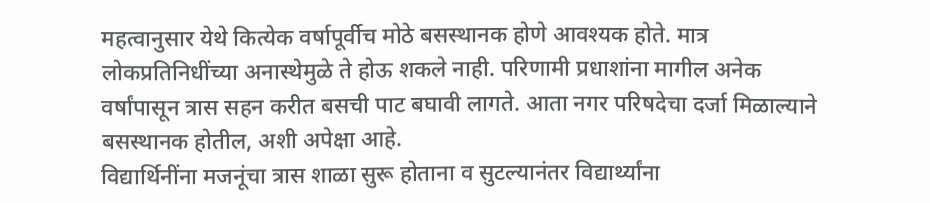महत्वानुसार येथे कित्येक वर्षापूर्वीच मोठे बसस्थानक होणे आवश्यक होते. मात्र लोकप्रतिनिधींच्या अनास्थेमुळे ते होऊ शकले नाही. परिणामी प्रधाशांना मागील अनेक वर्षांपासून त्रास सहन करीत बसची पाट बघावी लागते. आता नगर परिषदेचा दर्जा मिळाल्याने बसस्थानक होतील, अशी अपेक्षा आहे.
विद्यार्थिनींना मजनूंचा त्रास शाळा सुरू होताना व सुटल्यानंतर विद्यार्थ्यांना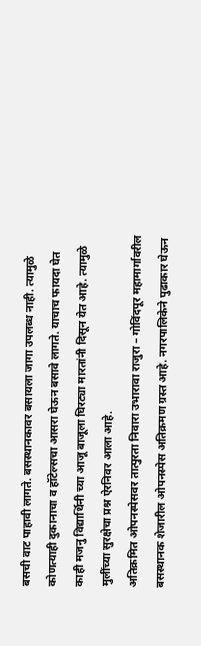बसची वाट पाहावी लागते. बसस्थानकावर बसायला जागा उपलब्ध नाही. त्यामुळे कोणत्याही दुकानाचा व हॉटेल्सचा आसरा घेऊन बसावे लागते. याचाच फायदा घेत काही मजनु विद्यार्थिनी च्या आजू बाजूला घिरट्या मारतांनी दिसून येत आहे. त्यामुळे मुलींच्या सुरक्षेचा प्रश्न ऐरनिवर आला आहे.
अतिक्रमित ओपनस्पेसवर तात्पुरता निवारा उभारावा राजुरा – गोविंदपूर महामार्गावरील बसस्थानक शेजारील ओपनस्पेस अतिक्रमण ग्रस्त आहे. नगरपालिकेने पुढाकार घेऊन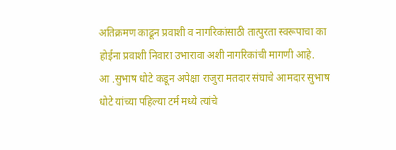अतिक्रमण काढून प्रवाशी व नागरिकांसाठी तात्पुरता स्वरूपाचा का होईना प्रवाशी निवारा उभारावा अशी नागरिकांची मागणी आहे.
आ .सुभाष धोटे कडून अपेक्षा राजुरा मतदार संघाचे आमदार सुभाष धोटे यांच्या पहिल्या टर्म मध्ये त्यांचे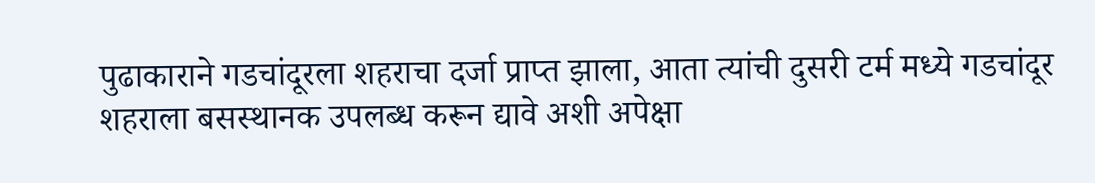पुढाकाराने गडचांदूरला शहराचा दर्जा प्राप्त झाला, आता त्यांची दुसरी टर्म मध्ये गडचांदूर शहराला बसस्थानक उपलब्ध करून द्यावे अशी अपेक्षा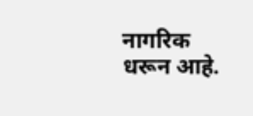नागरिक धरून आहे.